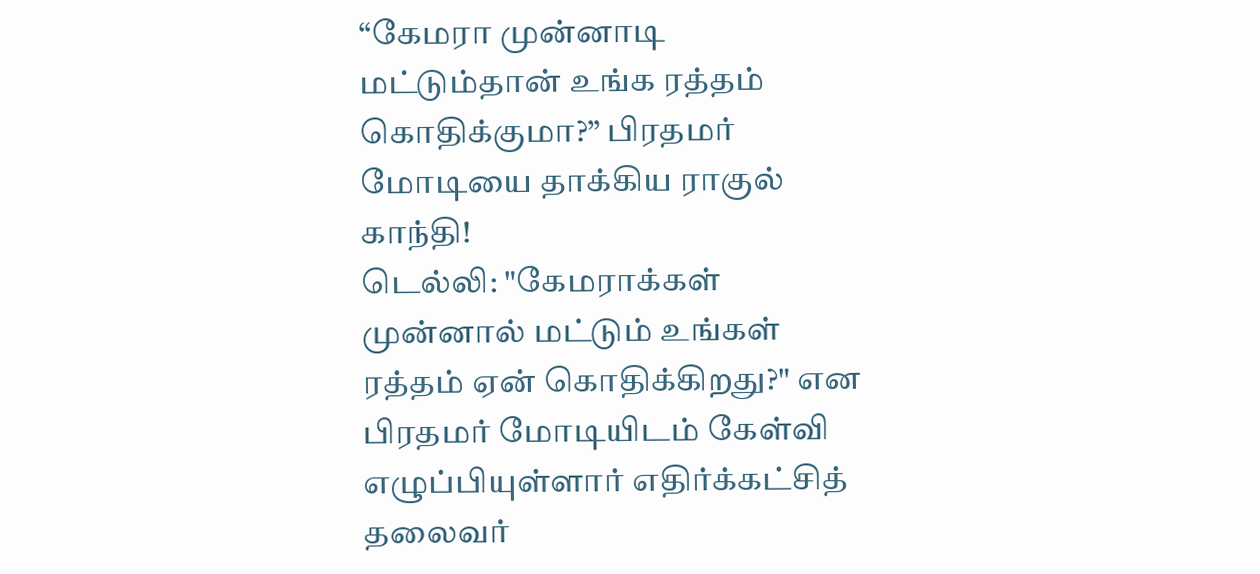“கேமரா முன்னாடி மட்டும்தான் உங்க ரத்தம் கொதிக்குமா?” பிரதமர் மோடியை தாக்கிய ராகுல் காந்தி!
டெல்லி: "கேமராக்கள் முன்னால் மட்டும் உங்கள் ரத்தம் ஏன் கொதிக்கிறது?" என பிரதமர் மோடியிடம் கேள்வி எழுப்பியுள்ளார் எதிர்க்கட்சித் தலைவர்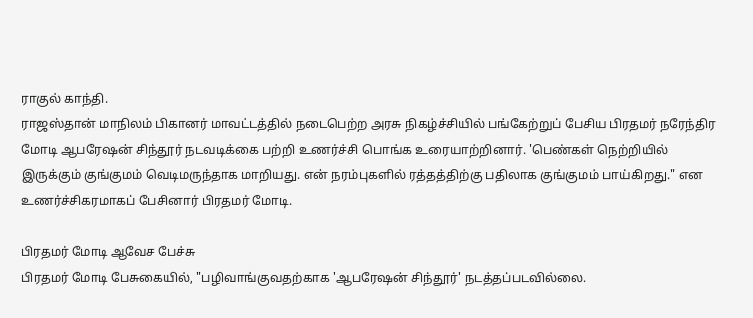ராகுல் காந்தி.
ராஜஸ்தான் மாநிலம் பிகானர் மாவட்டத்தில் நடைபெற்ற அரசு நிகழ்ச்சியில் பங்கேற்றுப் பேசிய பிரதமர் நரேந்திர மோடி ஆபரேஷன் சிந்தூர் நடவடிக்கை பற்றி உணர்ச்சி பொங்க உரையாற்றினார். 'பெண்கள் நெற்றியில் இருக்கும் குங்குமம் வெடிமருந்தாக மாறியது. என் நரம்புகளில் ரத்தத்திற்கு பதிலாக குங்குமம் பாய்கிறது." என உணர்ச்சிகரமாகப் பேசினார் பிரதமர் மோடி.

பிரதமர் மோடி ஆவேச பேச்சு
பிரதமர் மோடி பேசுகையில், "பழிவாங்குவதற்காக 'ஆபரேஷன் சிந்தூர்' நடத்தப்படவில்லை.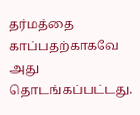தர்மத்தை காப்பதற்காகவே அது தொடங்கப்பட்டது.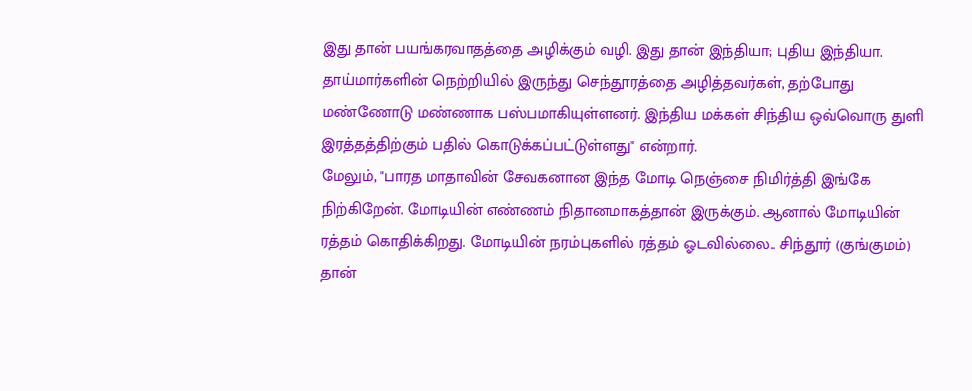இது தான் பயங்கரவாதத்தை அழிக்கும் வழி. இது தான் இந்தியா; புதிய இந்தியா. தாய்மார்களின் நெற்றியில் இருந்து செந்தூரத்தை அழித்தவர்கள், தற்போது மண்ணோடு மண்ணாக பஸ்பமாகியுள்ளனர். இந்திய மக்கள் சிந்திய ஒவ்வொரு துளி இரத்தத்திற்கும் பதில் கொடுக்கப்பட்டுள்ளது" என்றார்.
மேலும், "பாரத மாதாவின் சேவகனான இந்த மோடி நெஞ்சை நிமிர்த்தி இங்கே நிற்கிறேன். மோடியின் எண்ணம் நிதானமாகத்தான் இருக்கும். ஆனால் மோடியின் ரத்தம் கொதிக்கிறது. மோடியின் நரம்புகளில் ரத்தம் ஓடவில்லை.. சிந்தூர் (குங்குமம்) தான்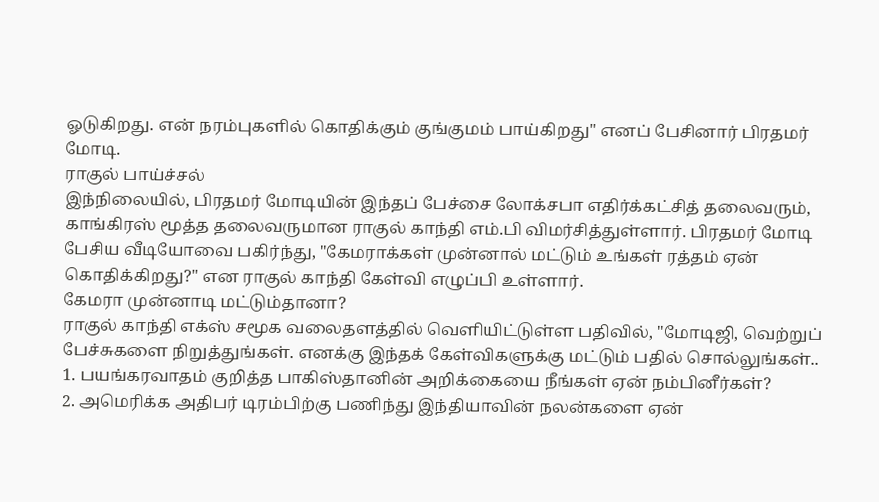ஓடுகிறது. என் நரம்புகளில் கொதிக்கும் குங்குமம் பாய்கிறது" எனப் பேசினார் பிரதமர் மோடி.
ராகுல் பாய்ச்சல்
இந்நிலையில், பிரதமர் மோடியின் இந்தப் பேச்சை லோக்சபா எதிர்க்கட்சித் தலைவரும், காங்கிரஸ் மூத்த தலைவருமான ராகுல் காந்தி எம்.பி விமர்சித்துள்ளார். பிரதமர் மோடி பேசிய வீடியோவை பகிர்ந்து, "கேமராக்கள் முன்னால் மட்டும் உங்கள் ரத்தம் ஏன் கொதிக்கிறது?" என ராகுல் காந்தி கேள்வி எழுப்பி உள்ளார்.
கேமரா முன்னாடி மட்டும்தானா?
ராகுல் காந்தி எக்ஸ் சமூக வலைதளத்தில் வெளியிட்டுள்ள பதிவில், "மோடிஜி, வெற்றுப் பேச்சுகளை நிறுத்துங்கள். எனக்கு இந்தக் கேள்விகளுக்கு மட்டும் பதில் சொல்லுங்கள்..
1. பயங்கரவாதம் குறித்த பாகிஸ்தானின் அறிக்கையை நீங்கள் ஏன் நம்பினீர்கள்?
2. அமெரிக்க அதிபர் டிரம்பிற்கு பணிந்து இந்தியாவின் நலன்களை ஏன்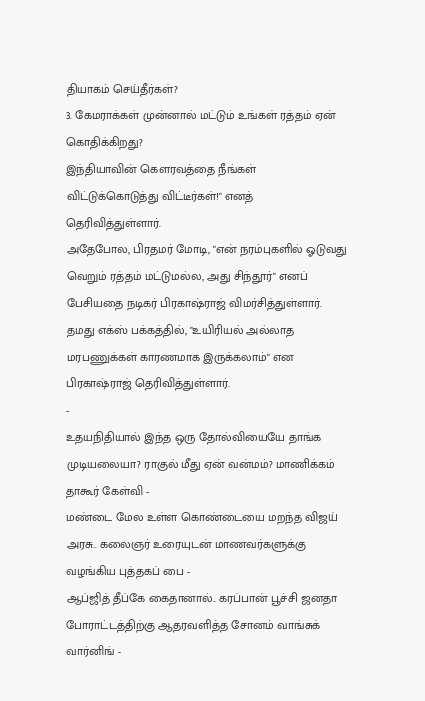தியாகம் செய்தீர்கள்?
3. கேமராக்கள் முன்னால் மட்டும் உங்கள் ரத்தம் ஏன் கொதிக்கிறது?
இந்தியாவின் கௌரவத்தை நீங்கள் விட்டுக்கொடுத்து விட்டீர்கள்!" எனத் தெரிவித்துள்ளார்.
அதேபோல, பிரதமர் மோடி, "என் நரம்புகளில் ஓடுவது வெறும் ரத்தம் மட்டுமல்ல, அது சிந்தூர்" எனப் பேசியதை நடிகர் பிரகாஷ்ராஜ் விமர்சித்துள்ளார். தமது எக்ஸ் பக்கத்தில், "உயிரியல் அல்லாத மரபணுக்கள் காரணமாக இருக்கலாம்" என பிரகாஷ்ராஜ் தெரிவித்துள்ளார்.
-
உதயநிதியால் இந்த ஒரு தோல்வியையே தாங்க முடியலையா? ராகுல் மீது ஏன் வன்மம்? மாணிக்கம் தாகூர் கேள்வி -
மண்டை மேல உள்ள கொண்டையை மறந்த விஜய் அரசு.. கலைஞர் உரையுடன் மாணவர்களுக்கு வழங்கிய புத்தகப் பை -
ஆப்ஜித் தீப்கே கைதானால்.. கரப்பான் பூச்சி ஜனதா போராட்டத்திற்கு ஆதரவளித்த சோனம் வாங்சுக் வார்னிங் -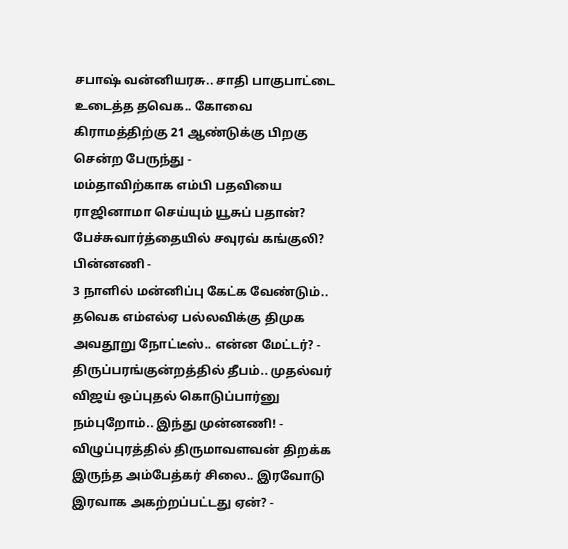சபாஷ் வன்னியரசு.. சாதி பாகுபாட்டை உடைத்த தவெக.. கோவை கிராமத்திற்கு 21 ஆண்டுக்கு பிறகு சென்ற பேருந்து -
மம்தாவிற்காக எம்பி பதவியை ராஜினாமா செய்யும் யூசுப் பதான்? பேச்சுவார்த்தையில் சவுரவ் கங்குலி? பின்னணி -
3 நாளில் மன்னிப்பு கேட்க வேண்டும்.. தவெக எம்எல்ஏ பல்லவிக்கு திமுக அவதூறு நோட்டீஸ்.. என்ன மேட்டர்? -
திருப்பரங்குன்றத்தில் தீபம்.. முதல்வர் விஜய் ஒப்புதல் கொடுப்பார்னு நம்புறோம்.. இந்து முன்னணி! -
விழுப்புரத்தில் திருமாவளவன் திறக்க இருந்த அம்பேத்கர் சிலை.. இரவோடு இரவாக அகற்றப்பட்டது ஏன்? -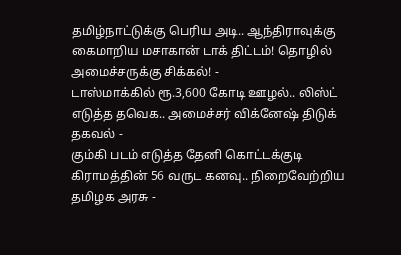தமிழ்நாட்டுக்கு பெரிய அடி.. ஆந்திராவுக்கு கைமாறிய மசாகான் டாக் திட்டம்! தொழில் அமைச்சருக்கு சிக்கல்! -
டாஸ்மாக்கில் ரூ.3,600 கோடி ஊழல்.. லிஸ்ட் எடுத்த தவெக.. அமைச்சர் விக்னேஷ் திடுக் தகவல் -
கும்கி படம் எடுத்த தேனி கொட்டக்குடி கிராமத்தின் 56 வருட கனவு.. நிறைவேற்றிய தமிழக அரசு -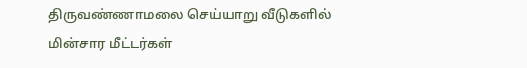திருவண்ணாமலை செய்யாறு வீடுகளில் மின்சார மீட்டர்கள்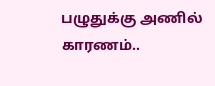பழுதுக்கு அணில் காரணம்..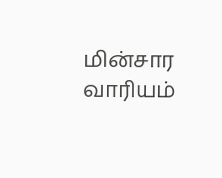மின்சார வாரியம்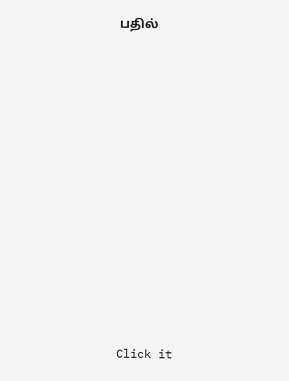பதில்












Click it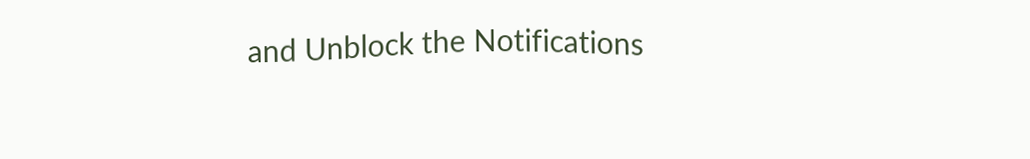and Unblock the Notifications